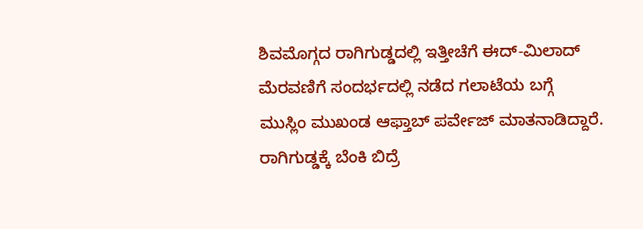ಶಿವಮೊಗ್ಗದ ರಾಗಿಗುಡ್ಡದಲ್ಲಿ ಇತ್ತೀಚೆಗೆ ಈದ್-ಮಿಲಾದ್ ಮೆರವಣಿಗೆ ಸಂದರ್ಭದಲ್ಲಿ ನಡೆದ ಗಲಾಟೆಯ ಬಗ್ಗೆ ಮುಸ್ಲಿಂ ಮುಖಂಡ ಆಫ್ತಾಬ್ ಪರ್ವೇಜ್ ಮಾತನಾಡಿದ್ದಾರೆ.
ರಾಗಿಗುಡ್ಡಕ್ಕೆ ಬೆಂಕಿ ಬಿದ್ರೆ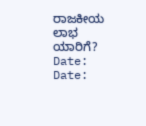ರಾಜಕೀಯ ಲಾಭ ಯಾರಿಗೆ?
Date:
Date: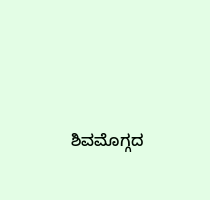ಶಿವಮೊಗ್ಗದ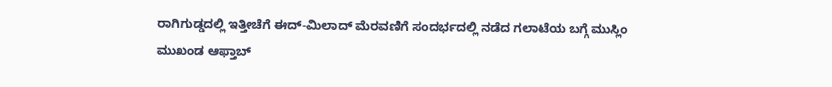ರಾಗಿಗುಡ್ಡದಲ್ಲಿ ಇತ್ತೀಚೆಗೆ ಈದ್-ಮಿಲಾದ್ ಮೆರವಣಿಗೆ ಸಂದರ್ಭದಲ್ಲಿ ನಡೆದ ಗಲಾಟೆಯ ಬಗ್ಗೆ ಮುಸ್ಲಿಂ ಮುಖಂಡ ಆಫ್ತಾಬ್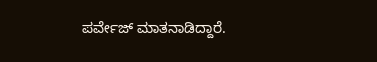ಪರ್ವೇಜ್ ಮಾತನಾಡಿದ್ದಾರೆ.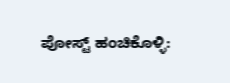ಪೋಸ್ಟ್ ಹಂಚಿಕೊಳ್ಳಿ: